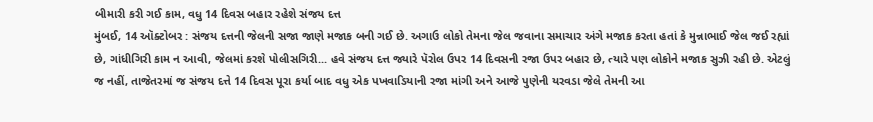બીમારી કરી ગઈ કામ, વધુ 14 દિવસ બહાર રહેશે સંજય દત્ત
મુંબઈ, 14 ઑક્ટોબર : સંજય દત્તની જેલની સજા જાણે મજાક બની ગઈ છે. અગાઉ લોકો તેમના જેલ જવાના સમાચાર અંગે મજાક કરતા હતાં કે મુન્નાભાઈ જેલ જઈ રહ્યાં છે, ગાંધીગિરી કામ ન આવી, જેલમાં કરશે પોલીસગિરી... હવે સંજય દત્ત જ્યારે પૅરોલ ઉપર 14 દિવસની રજા ઉપર બહાર છે, ત્યારે પણ લોકોને મજાક સુઝી રહી છે. એટલું જ નહીં, તાજેતરમાં જ સંજય દત્તે 14 દિવસ પૂરા કર્યા બાદ વધુ એક પખવાડિયાની રજા માંગી અને આજે પુણેની યરવડા જેલે તેમની આ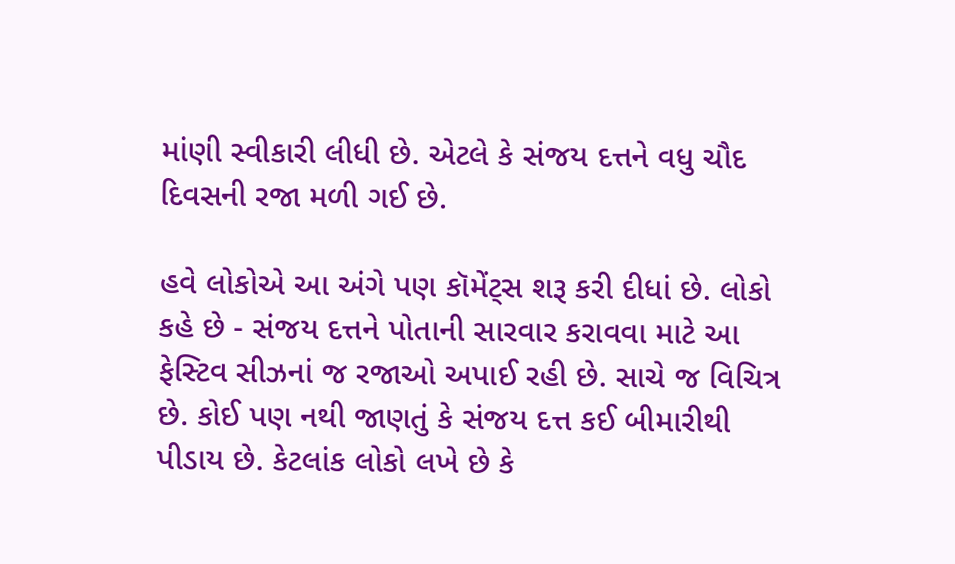માંણી સ્વીકારી લીધી છે. એટલે કે સંજય દત્તને વધુ ચૌદ દિવસની રજા મળી ગઈ છે.

હવે લોકોએ આ અંગે પણ કૉમેંટ્સ શરૂ કરી દીધાં છે. લોકો કહે છે - સંજય દત્તને પોતાની સારવાર કરાવવા માટે આ ફેસ્ટિવ સીઝનાં જ રજાઓ અપાઈ રહી છે. સાચે જ વિચિત્ર છે. કોઈ પણ નથી જાણતું કે સંજય દત્ત કઈ બીમારીથી પીડાય છે. કેટલાંક લોકો લખે છે કે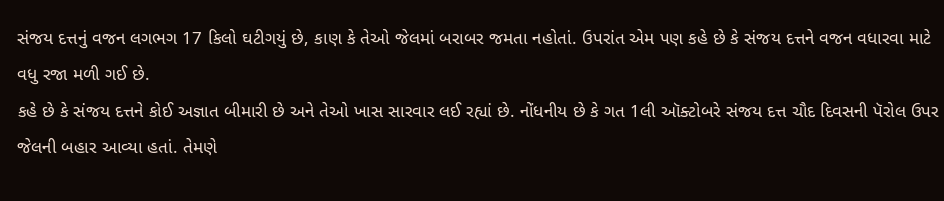સંજય દત્તનું વજન લગભગ 17 કિલો ઘટીગયું છે, કાણ કે તેઓ જેલમાં બરાબર જમતા નહોતાં. ઉપરાંત એમ પણ કહે છે કે સંજય દત્તને વજન વધારવા માટે વધુ રજા મળી ગઈ છે.
કહે છે કે સંજય દત્તને કોઈ અજ્ઞાત બીમારી છે અને તેઓ ખાસ સારવાર લઈ રહ્યાં છે. નોંધનીય છે કે ગત 1લી ઑક્ટોબરે સંજય દત્ત ચૌદ દિવસની પૅરોલ ઉપર જેલની બહાર આવ્યા હતાં. તેમણે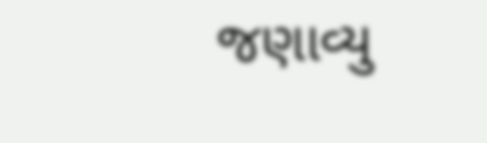જણાવ્યુ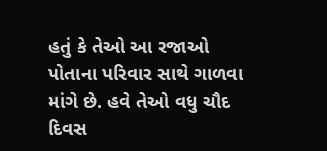હતું કે તેઓ આ રજાઓ પોતાના પરિવાર સાથે ગાળવા માંગે છે. હવે તેઓ વધુ ચૌદ દિવસ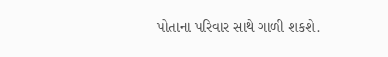પોતાના પરિવાર સાથે ગાળી શકશે.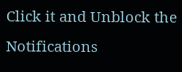Click it and Unblock the Notifications